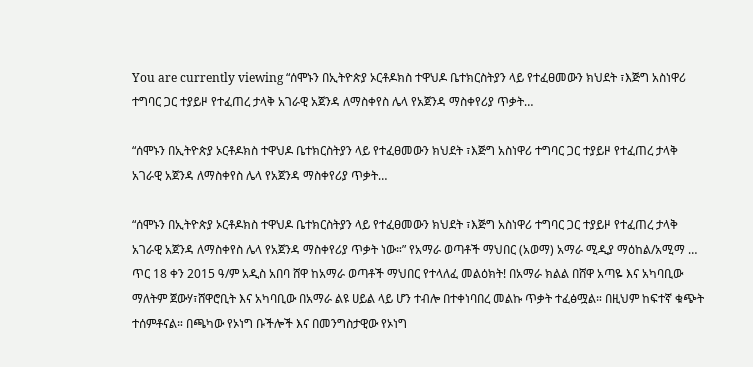You are currently viewing “ሰሞኑን በኢትዮጵያ ኦርቶዶክስ ተዋህዶ ቤተክርስትያን ላይ የተፈፀመውን ክህደት ፣እጅግ አስነዋሪ ተግባር ጋር ተያይዞ የተፈጠረ ታላቅ አገራዊ አጀንዳ ለማስቀየስ ሌላ የአጀንዳ ማስቀየሪያ ጥቃት…

“ሰሞኑን በኢትዮጵያ ኦርቶዶክስ ተዋህዶ ቤተክርስትያን ላይ የተፈፀመውን ክህደት ፣እጅግ አስነዋሪ ተግባር ጋር ተያይዞ የተፈጠረ ታላቅ አገራዊ አጀንዳ ለማስቀየስ ሌላ የአጀንዳ ማስቀየሪያ ጥቃት…

“ሰሞኑን በኢትዮጵያ ኦርቶዶክስ ተዋህዶ ቤተክርስትያን ላይ የተፈፀመውን ክህደት ፣እጅግ አስነዋሪ ተግባር ጋር ተያይዞ የተፈጠረ ታላቅ አገራዊ አጀንዳ ለማስቀየስ ሌላ የአጀንዳ ማስቀየሪያ ጥቃት ነው።” የአማራ ወጣቶች ማህበር (አወማ) አማራ ሚዲያ ማዕከል/አሚማ … ጥር 18 ቀን 2015 ዓ/ም አዲስ አበባ ሸዋ ከአማራ ወጣቶች ማህበር የተላለፈ መልዕክት! በአማራ ክልል በሸዋ አጣዬ እና አካባቢው ማለትም ጀውሃ፣ሸዋሮቢት እና አካባቢው በአማራ ልዩ ሀይል ላይ ሆን ተብሎ በተቀነባበረ መልኩ ጥቃት ተፈፅሟል። በዚህም ከፍተኛ ቁጭት ተሰምቶናል። በጫካው የኦነግ ቡችሎች እና በመንግስታዊው የኦነግ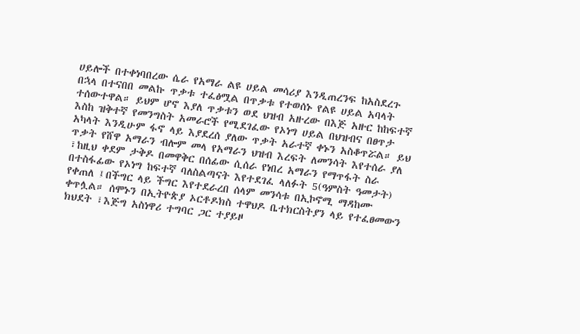ሀይሎች በተቀነባበረው ሴራ የአማራ ልዩ ሀይል መሳሪያ እንዲጠረንፍ ከአስደረጉ በኋላ በተናበበ መልኩ ጥቃቱ ተፈፅሟል በጥቃቱ የተወሰኑ የልዩ ሀይል አባላት ተሰውተዋል። ይህም ሆኖ እያለ ጥቃቱን ወደ ህዝብ አዙረው በእጅ አዙር ከከፍተኛ እስከ ዝቅተኛ የመንግስት አመራሮች የሚደገፈው የኦነግ ሀይል በህዝብና በፀጥታ አካላት እንዲሁም ፋኖ ላይ እያደረሰ ያለው ጥቃት አራተኛ ቀኑን አስቆጥሯል። ይህ ጥቃት የሸዋ አማራን ብሎም መላ የአማራን ህዝብ እረፍት ለመንሳት እየተሰራ ያለ ፣ከዚህ ቀደም ታቅዶ በመዋቅር በሰፊው ሲሰራ የነበረ አማራን የማጥፋት ስራ በተስፋፊው የኦነግ ከፍተኛ ባለስልጣናት እየተደገፈ ላለፉት 5(ዓምስት ዓመታት) የቀጠለ ፤በችግር ላይ ችግር እየተደራረበ ሰላም መንሳቱ በኢኮኖሚ ማዳከሙ ቀጥሏል። ሰሞኑን በኢትዮጵያ ኦርቶዶክስ ተዋህዶ ቤተክርስትያን ላይ የተፈፀመውን ክህደት ፣እጅግ አስነዋሪ ተግባር ጋር ተያይዞ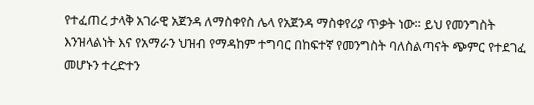የተፈጠረ ታላቅ አገራዊ አጀንዳ ለማስቀየስ ሌላ የአጀንዳ ማስቀየሪያ ጥቃት ነው። ይህ የመንግስት እንዝላልነት እና የአማራን ህዝብ የማዳከም ተግባር በከፍተኛ የመንግስት ባለስልጣናት ጭምር የተደገፈ መሆኑን ተረድተን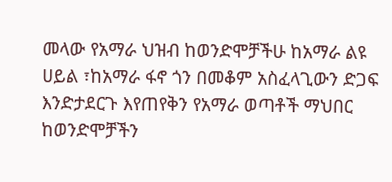መላው የአማራ ህዝብ ከወንድሞቻችሁ ከአማራ ልዩ ሀይል ፣ከአማራ ፋኖ ጎን በመቆም አስፈላጊውን ድጋፍ እንድታደርጉ እየጠየቅን የአማራ ወጣቶች ማህበር ከወንድሞቻችን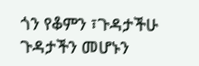ጎን የቆምን ፣ጉዳታችሁ ጉዳታችን መሆኑን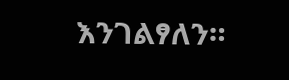እንገልፃለን።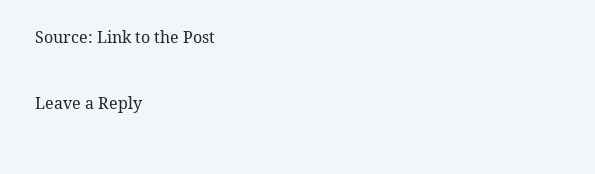Source: Link to the Post

Leave a Reply